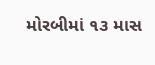મોરબીમાં ૧૩ માસ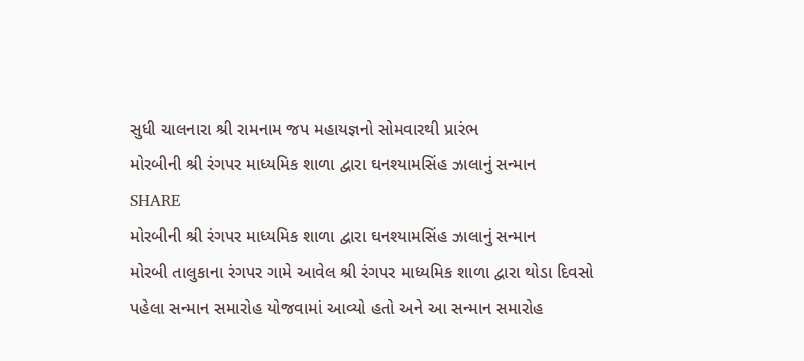સુધી ચાલનારા શ્રી રામનામ જપ મહાયજ્ઞનો સોમવારથી પ્રારંભ
મોરબીની શ્રી રંગપર માધ્યમિક શાળા દ્વારા ઘનશ્યામસિંહ ઝાલાનું સન્માન
SHARE
મોરબીની શ્રી રંગપર માધ્યમિક શાળા દ્વારા ઘનશ્યામસિંહ ઝાલાનું સન્માન
મોરબી તાલુકાના રંગપર ગામે આવેલ શ્રી રંગપર માધ્યમિક શાળા દ્વારા થોડા દિવસો પહેલા સન્માન સમારોહ યોજવામાં આવ્યો હતો અને આ સન્માન સમારોહ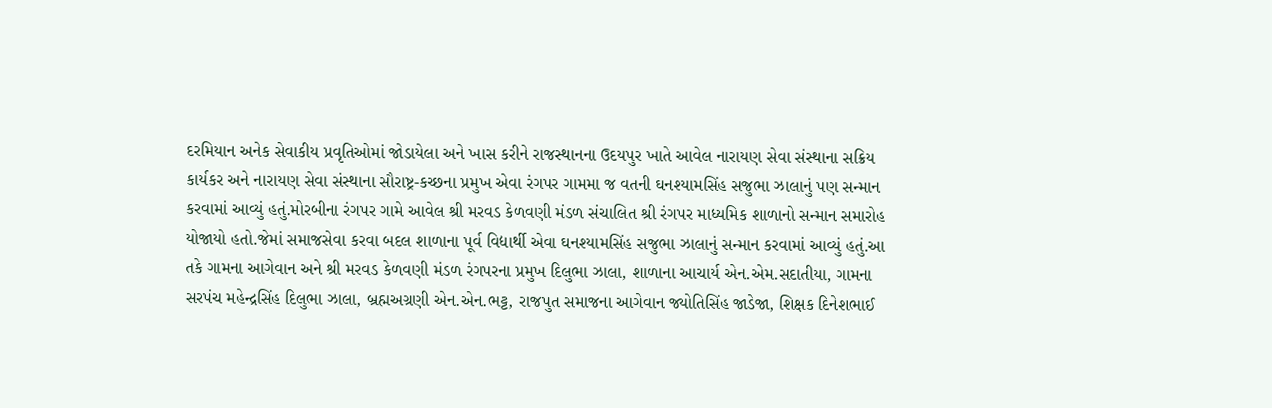દરમિયાન અનેક સેવાકીય પ્રવૃતિઓમાં જોડાયેલા અને ખાસ કરીને રાજસ્થાનના ઉદયપુર ખાતે આવેલ નારાયણ સેવા સંસ્થાના સક્રિય કાર્યકર અને નારાયણ સેવા સંસ્થાના સૌરાષ્ટ્ર-કચ્છના પ્રમુખ એવા રંગપર ગામમા જ વતની ઘનશ્યામસિંહ સજુભા ઝાલાનું પણ સન્માન કરવામાં આવ્યું હતું.મોરબીના રંગપર ગામે આવેલ શ્રી મરવડ કેળવણી મંડળ સંચાલિત શ્રી રંગપર માધ્યમિક શાળાનો સન્માન સમારોહ યોજાયો હતો.જેમાં સમાજસેવા કરવા બદલ શાળાના પૂર્વ વિદ્યાર્થી એવા ઘનશ્યામસિંહ સજુભા ઝાલાનું સન્માન કરવામાં આવ્યું હતું.આ તકે ગામના આગેવાન અને શ્રી મરવડ કેળવણી મંડળ રંગપરના પ્રમુખ દિલુભા ઝાલા, શાળાના આચાર્ય એન.એમ.સદાતીયા, ગામના સરપંચ મહેન્દ્રસિંહ દિલુભા ઝાલા, બ્રહ્મઅગ્રણી એન.એન.ભટ્ટ, રાજપુત સમાજના આગેવાન જ્યોતિસિંહ જાડેજા, શિક્ષક દિનેશભાઈ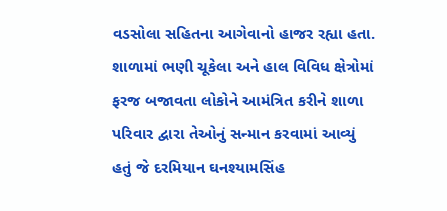વડસોલા સહિતના આગેવાનો હાજર રહ્યા હતા. શાળામાં ભણી ચૂકેલા અને હાલ વિવિધ ક્ષેત્રોમાં ફરજ બજાવતા લોકોને આમંત્રિત કરીને શાળા પરિવાર દ્વારા તેઓનું સન્માન કરવામાં આવ્યું હતું જે દરમિયાન ઘનશ્યામસિંહ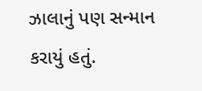ઝાલાનું પણ સન્માન કરાયું હતું.